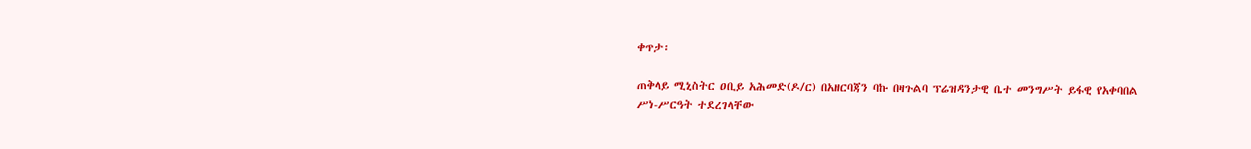ቀጥታ፡

ጠቅላይ ሚኒስትር ዐቢይ አሕመድ(ዶ/ር) በአዘርባጃን ባኩ በዛጉልባ ፕሬዝዳንታዊ ቤተ መንግሥት ይፋዊ የአቀባበል ሥነ-ሥርዓት ተደረገላቸው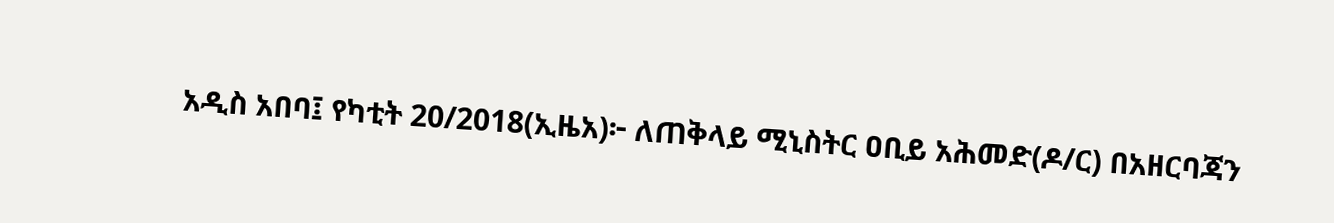አዲስ አበባ፤ የካቲት 20/2018(ኢዜአ)፦ ለጠቅላይ ሚኒስትር ዐቢይ አሕመድ(ዶ/ር) በአዘርባጃን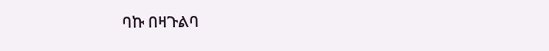ባኩ በዛጉልባ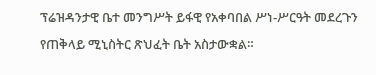ፕሬዝዳንታዊ ቤተ መንግሥት ይፋዊ የአቀባበል ሥነ-ሥርዓት መደረጉን የጠቅላይ ሚኒስትር ጽህፈት ቤት አስታውቋል።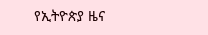የኢትዮጵያ ዜና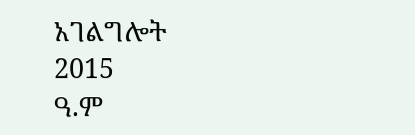አገልግሎት
2015
ዓ.ም